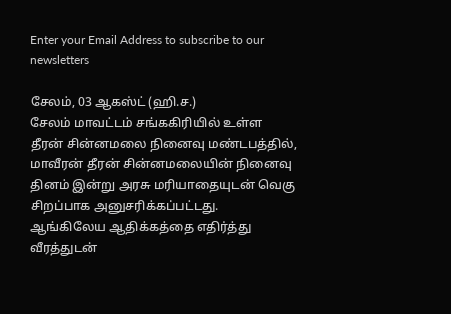Enter your Email Address to subscribe to our newsletters

சேலம், 03 ஆகஸ்ட் (ஹி.ச.)
சேலம் மாவட்டம் சங்ககிரியில் உள்ள தீரன் சின்னமலை நினைவு மண்டபத்தில், மாவீரன் தீரன் சின்னமலையின் நினைவு தினம் இன்று அரசு மரியாதையுடன் வெகு சிறப்பாக அனுசரிக்கப்பட்டது.
ஆங்கிலேய ஆதிக்கத்தை எதிர்த்து வீரத்துடன்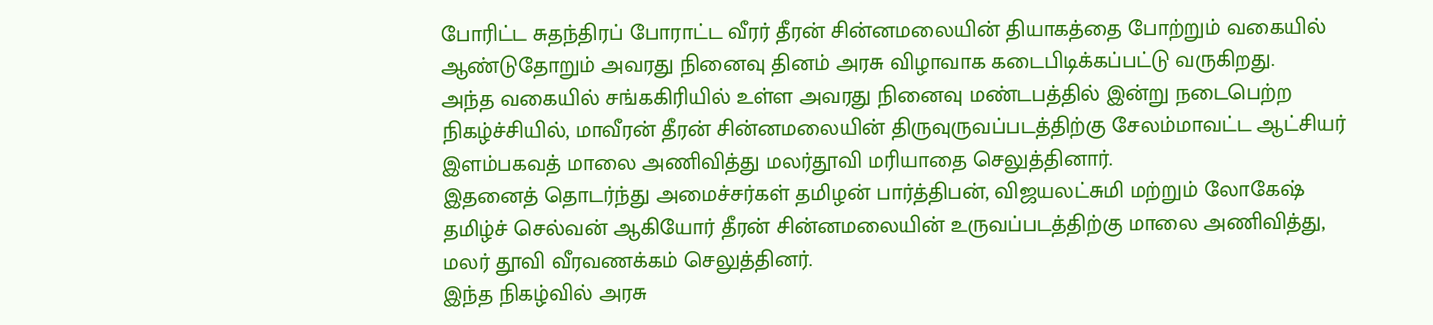போரிட்ட சுதந்திரப் போராட்ட வீரர் தீரன் சின்னமலையின் தியாகத்தை போற்றும் வகையில் ஆண்டுதோறும் அவரது நினைவு தினம் அரசு விழாவாக கடைபிடிக்கப்பட்டு வருகிறது.
அந்த வகையில் சங்ககிரியில் உள்ள அவரது நினைவு மண்டபத்தில் இன்று நடைபெற்ற நிகழ்ச்சியில், மாவீரன் தீரன் சின்னமலையின் திருவுருவப்படத்திற்கு சேலம்மாவட்ட ஆட்சியர் இளம்பகவத் மாலை அணிவித்து மலர்தூவி மரியாதை செலுத்தினார்.
இதனைத் தொடர்ந்து அமைச்சர்கள் தமிழன் பார்த்திபன், விஜயலட்சுமி மற்றும் லோகேஷ் தமிழ்ச் செல்வன் ஆகியோர் தீரன் சின்னமலையின் உருவப்படத்திற்கு மாலை அணிவித்து, மலர் தூவி வீரவணக்கம் செலுத்தினர்.
இந்த நிகழ்வில் அரசு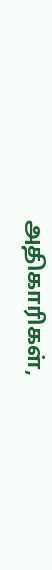அதிகாரிகள்,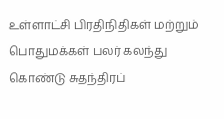உள்ளாட்சி பிரதிநிதிகள் மற்றும் பொதுமக்கள் பலர் கலந்து கொண்டு சுதந்திரப்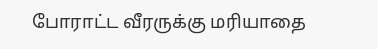போராட்ட வீரருக்கு மரியாதை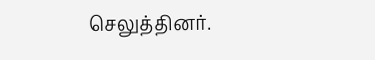செலுத்தினர்.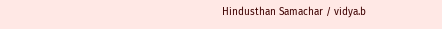Hindusthan Samachar / vidya.b